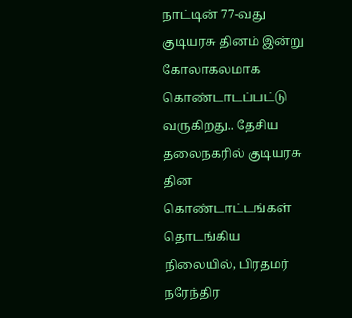நாட்டின் 77-வது குடியரசு தினம் இன்று கோலாகலமாக கொண்டாடப்பட்டு வருகிறது.. தேசிய தலைநகரில் குடியரசு தின கொண்டாட்டங்கள் தொடங்கிய நிலையில், பிரதமர் நரேந்திர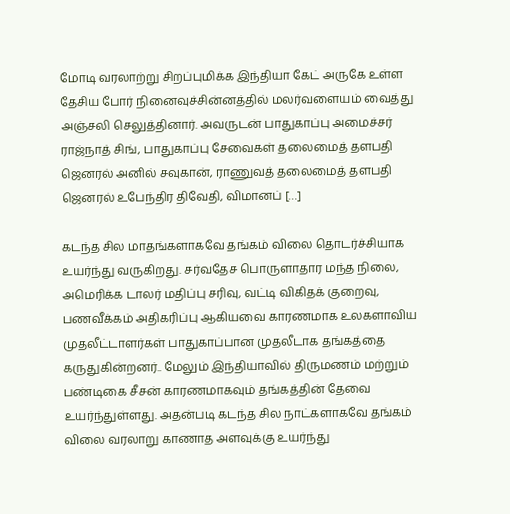மோடி வரலாற்று சிறப்புமிக்க இந்தியா கேட் அருகே உள்ள தேசிய போர் நினைவுச்சின்னத்தில் மலர்வளையம் வைத்து அஞ்சலி செலுத்தினார். அவருடன் பாதுகாப்பு அமைச்சர் ராஜ்நாத் சிங், பாதுகாப்பு சேவைகள் தலைமைத் தளபதி ஜெனரல் அனில் சவுகான், ராணுவத் தலைமைத் தளபதி ஜெனரல் உபேந்திர திவேதி, விமானப் […]

கடந்த சில மாதங்களாகவே தங்கம் விலை தொடர்ச்சியாக உயர்ந்து வருகிறது. சர்வதேச பொருளாதார மந்த நிலை, அமெரிக்க டாலர் மதிப்பு சரிவு, வட்டி விகிதக் குறைவு, பணவீக்கம் அதிகரிப்பு ஆகியவை காரணமாக உலகளாவிய முதலீட்டாளர்கள் பாதுகாப்பான முதலீடாக தங்கத்தை கருதுகின்றனர்.. மேலும் இந்தியாவில் திருமணம் மற்றும் பண்டிகை சீசன் காரணமாகவும் தங்கத்தின் தேவை உயர்ந்துள்ளது. அதன்படி கடந்த சில நாட்களாகவே தங்கம் விலை வரலாறு காணாத அளவுக்கு உயர்ந்து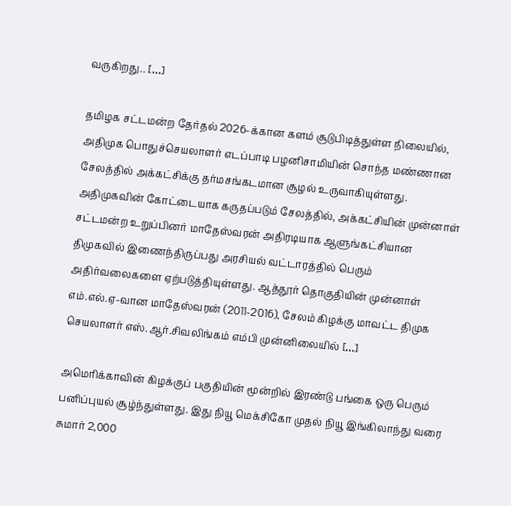வருகிறது.. […]

தமிழக சட்டமன்ற தேர்தல் 2026-க்கான களம் சூடுபிடித்துள்ள நிலையில், அதிமுக பொதுச்செயலாளர் எடப்பாடி பழனிசாமியின் சொந்த மண்ணான சேலத்தில் அக்கட்சிக்கு தர்மசங்கடமான சூழல் உருவாகியுள்ளது. அதிமுகவின் கோட்டையாக கருதப்படும் சேலத்தில், அக்கட்சியின் முன்னாள் சட்டமன்ற உறுப்பினர் மாதேஸ்வரன் அதிரடியாக ஆளுங்கட்சியான திமுகவில் இணைந்திருப்பது அரசியல் வட்டாரத்தில் பெரும் அதிர்வலைகளை ஏற்படுத்தியுள்ளது. ஆத்தூர் தொகுதியின் முன்னாள் எம்.எல்.ஏ-வான மாதேஸ்வரன் (2011-2016), சேலம் கிழக்கு மாவட்ட திமுக செயலாளர் எஸ்.ஆர்.சிவலிங்கம் எம்பி முன்னிலையில் […]

அமெரிக்காவின் கிழக்குப் பகுதியின் மூன்றில் இரண்டு பங்கை ஒரு பெரும் பனிப்புயல் சூழ்ந்துள்ளது. இது நியூ மெக்சிகோ முதல் நியூ இங்கிலாந்து வரை சுமார் 2,000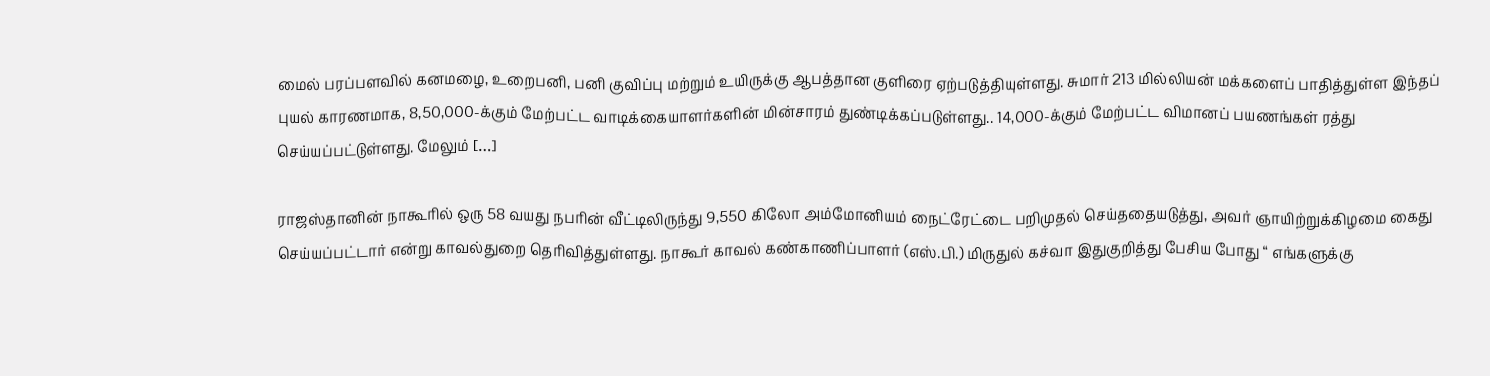மைல் பரப்பளவில் கனமழை, உறைபனி, பனி குவிப்பு மற்றும் உயிருக்கு ஆபத்தான குளிரை ஏற்படுத்தியுள்ளது. சுமார் 213 மில்லியன் மக்களைப் பாதித்துள்ள இந்தப் புயல் காரணமாக, 8,50,000-க்கும் மேற்பட்ட வாடிக்கையாளர்களின் மின்சாரம் துண்டிக்கப்படுள்ளது.. 14,000-க்கும் மேற்பட்ட விமானப் பயணங்கள் ரத்து செய்யப்பட்டுள்ளது. மேலும் […]

ராஜஸ்தானின் நாகூரில் ஒரு 58 வயது நபரின் வீட்டிலிருந்து 9,550 கிலோ அம்மோனியம் நைட்ரேட்டை பறிமுதல் செய்ததையடுத்து, அவர் ஞாயிற்றுக்கிழமை கைது செய்யப்பட்டார் என்று காவல்துறை தெரிவித்துள்ளது. நாகூர் காவல் கண்காணிப்பாளர் (எஸ்.பி.) மிருதுல் கச்வா இதுகுறித்து பேசிய போது “ எங்களுக்கு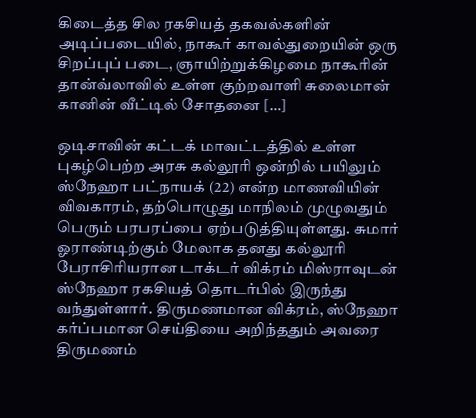கிடைத்த சில ரகசியத் தகவல்களின் அடிப்படையில், நாகூர் காவல்துறையின் ஒரு சிறப்புப் படை, ஞாயிற்றுக்கிழமை நாகூரின் தான்வ்லாவில் உள்ள குற்றவாளி சுலைமான் கானின் வீட்டில் சோதனை […]

ஒடிசாவின் கட்டக் மாவட்டத்தில் உள்ள புகழ்பெற்ற அரசு கல்லூரி ஒன்றில் பயிலும் ஸ்நேஹா பட்நாயக் (22) என்ற மாணவியின் விவகாரம், தற்பொழுது மாநிலம் முழுவதும் பெரும் பரபரப்பை ஏற்படுத்தியுள்ளது. சுமார் ஓராண்டிற்கும் மேலாக தனது கல்லூரி பேராசிரியரான டாக்டர் விக்ரம் மிஸ்ராவுடன் ஸ்நேஹா ரகசியத் தொடர்பில் இருந்து வந்துள்ளார். திருமணமான விக்ரம், ஸ்நேஹா கர்ப்பமான செய்தியை அறிந்ததும் அவரை திருமணம்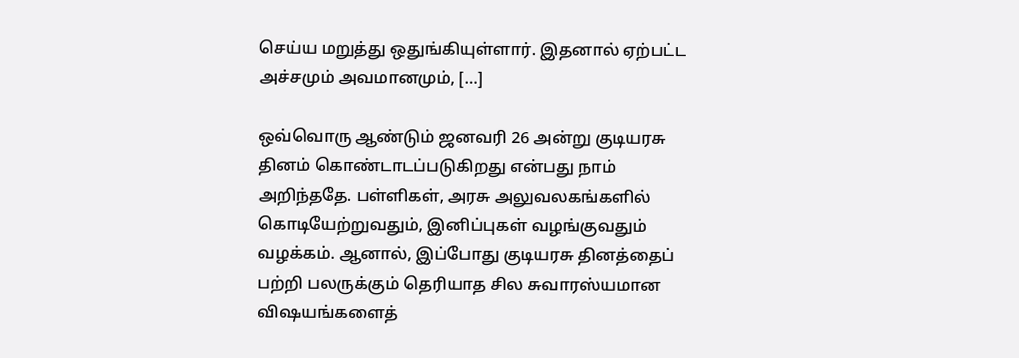செய்ய மறுத்து ஒதுங்கியுள்ளார். இதனால் ஏற்பட்ட அச்சமும் அவமானமும், […]

ஒவ்வொரு ஆண்டும் ஜனவரி 26 அன்று குடியரசு தினம் கொண்டாடப்படுகிறது என்பது நாம் அறிந்ததே. பள்ளிகள், அரசு அலுவலகங்களில் கொடியேற்றுவதும், இனிப்புகள் வழங்குவதும் வழக்கம். ஆனால், இப்போது குடியரசு தினத்தைப் பற்றி பலருக்கும் தெரியாத சில சுவாரஸ்யமான விஷயங்களைத்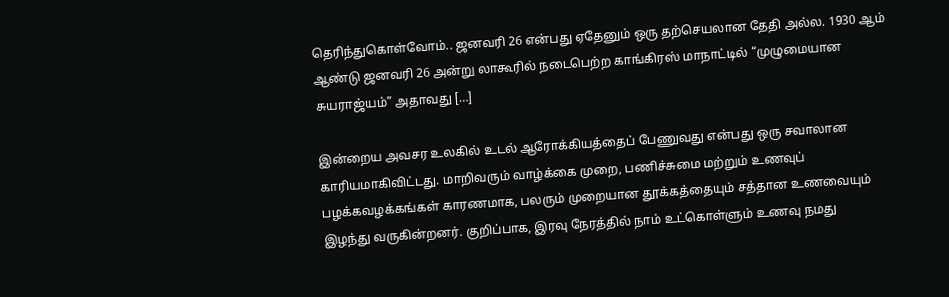தெரிந்துகொள்வோம்.. ஜனவரி 26 என்பது ஏதேனும் ஒரு தற்செயலான தேதி அல்ல. 1930 ஆம் ஆண்டு ஜனவரி 26 அன்று லாகூரில் நடைபெற்ற காங்கிரஸ் மாநாட்டில் “முழுமையான சுயராஜ்யம்” அதாவது […]

இன்றைய அவசர உலகில் உடல் ஆரோக்கியத்தைப் பேணுவது என்பது ஒரு சவாலான காரியமாகிவிட்டது. மாறிவரும் வாழ்க்கை முறை, பணிச்சுமை மற்றும் உணவுப் பழக்கவழக்கங்கள் காரணமாக, பலரும் முறையான தூக்கத்தையும் சத்தான உணவையும் இழந்து வருகின்றனர். குறிப்பாக, இரவு நேரத்தில் நாம் உட்கொள்ளும் உணவு நமது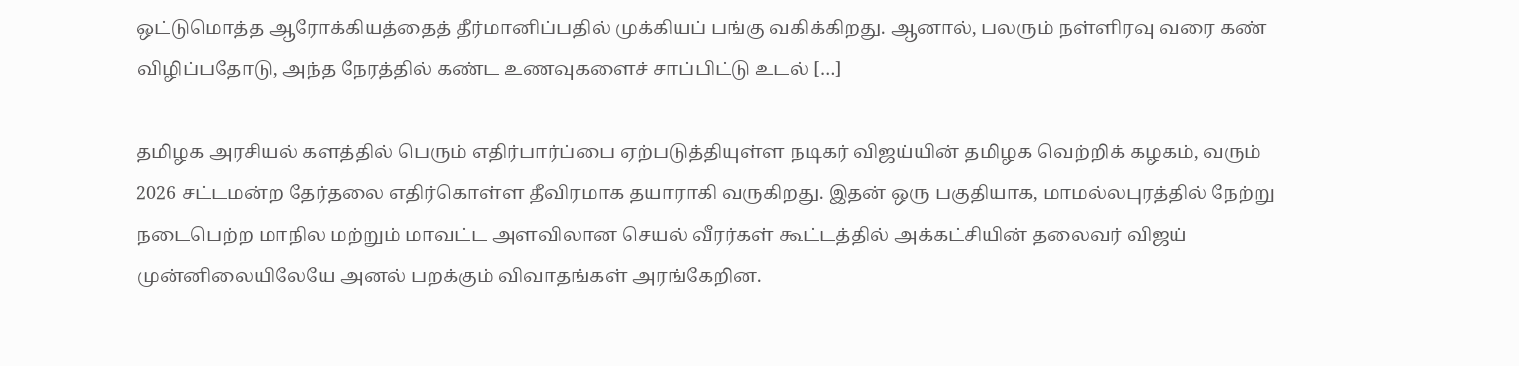ஒட்டுமொத்த ஆரோக்கியத்தைத் தீர்மானிப்பதில் முக்கியப் பங்கு வகிக்கிறது. ஆனால், பலரும் நள்ளிரவு வரை கண் விழிப்பதோடு, அந்த நேரத்தில் கண்ட உணவுகளைச் சாப்பிட்டு உடல் […]

தமிழக அரசியல் களத்தில் பெரும் எதிர்பார்ப்பை ஏற்படுத்தியுள்ள நடிகர் விஜய்யின் தமிழக வெற்றிக் கழகம், வரும் 2026 சட்டமன்ற தேர்தலை எதிர்கொள்ள தீவிரமாக தயாராகி வருகிறது. இதன் ஒரு பகுதியாக, மாமல்லபுரத்தில் நேற்று நடைபெற்ற மாநில மற்றும் மாவட்ட அளவிலான செயல் வீரர்கள் கூட்டத்தில் அக்கட்சியின் தலைவர் விஜய் முன்னிலையிலேயே அனல் பறக்கும் விவாதங்கள் அரங்கேறின.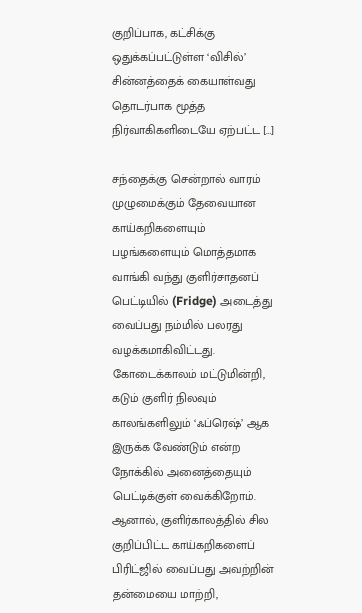குறிப்பாக, கட்சிக்கு ஒதுக்கப்பட்டுள்ள ‘விசில்’ சின்னத்தைக் கையாள்வது தொடர்பாக மூத்த நிர்வாகிகளிடையே ஏற்பட்ட […]

சந்தைக்கு சென்றால் வாரம் முழுமைக்கும் தேவையான காய்கறிகளையும் பழங்களையும் மொத்தமாக வாங்கி வந்து குளிர்சாதனப் பெட்டியில் (Fridge) அடைத்து வைப்பது நம்மில் பலரது வழக்கமாகிவிட்டது. கோடைக்காலம் மட்டுமின்றி, கடும் குளிர் நிலவும் காலங்களிலும் ‘ஃப்ரெஷ்’ ஆக இருக்க வேண்டும் என்ற நோக்கில் அனைத்தையும் பெட்டிக்குள் வைக்கிறோம். ஆனால், குளிர்காலத்தில் சில குறிப்பிட்ட காய்கறிகளைப் பிரிட்ஜில் வைப்பது அவற்றின் தன்மையை மாற்றி,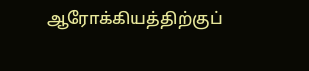ஆரோக்கியத்திற்குப்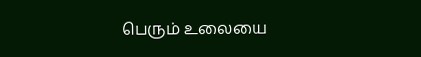பெரும் உலையை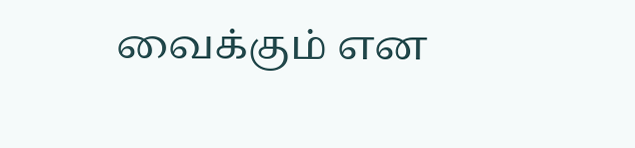வைக்கும் என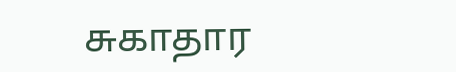சுகாதார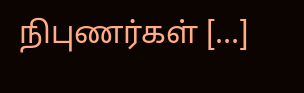நிபுணர்கள் […]